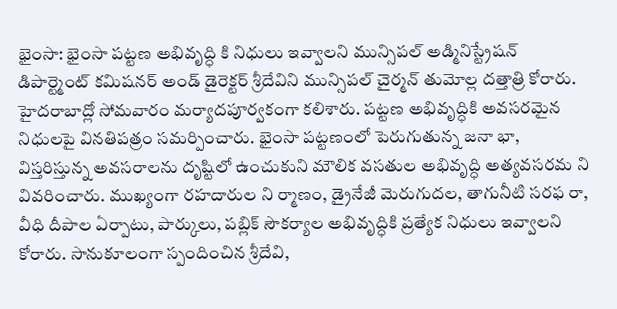భైంసా: భైంసా పట్టణ అభివృద్ధి కి నిధులు ఇవ్వాలని మున్సిపల్ అడ్మినిస్ట్రేషన్ డిపార్ట్మెంట్ కమిషనర్ అండ్ డైరెక్టర్ శ్రీదేవిని మున్సిపల్ చైర్మన్ తుమోల్ల దత్తాత్రి కోరారు. హైదరాబాద్లో సోమవారం మర్యాదపూర్వకంగా కలిశారు. పట్టణ అభివృద్ధికి అవసరమైన నిధులపై వినతిపత్రం సమర్పించారు. భైంసా పట్టణంలో పెరుగుతున్న జనా భా, విస్తరిస్తున్న అవసరాలను దృష్టిలో ఉంచుకుని మౌలిక వసతుల అభివృద్ధి అత్యవసరమ ని వివరించారు. ముఖ్యంగా రహదారుల ని ర్మాణం, డ్రైనేజీ మెరుగుదల, తాగునీటి సరఫ రా, వీధి దీపాల ఏర్పాటు, పార్కులు, పబ్లిక్ సౌకర్యాల అభివృద్ధికి ప్రత్యేక నిధులు ఇవ్వాలని కోరారు. సానుకూలంగా స్పందించిన శ్రీదేవి,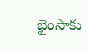భైంసాకు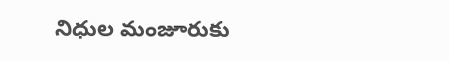నిధుల మంజూరుకు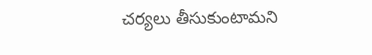చర్యలు తీసుకుంటామని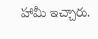హామీ ఇచ్చారు.